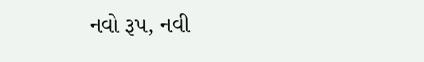નવો રૂપ, નવી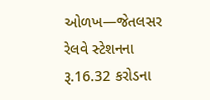ઓળખ—જેતલસર રેલવે સ્ટેશનના રૂ.16.32 કરોડના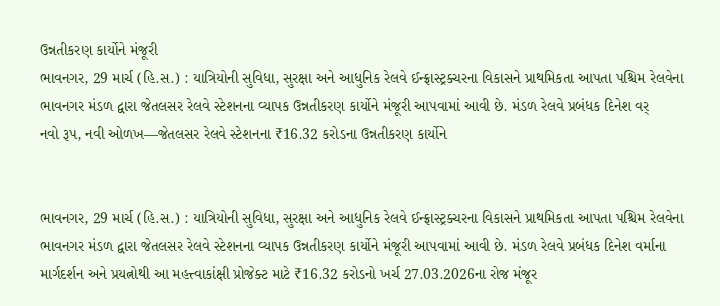ઉન્નતીકરણ કાર્યોને મંજૂરી
ભાવનગર, 29 માર્ચ (હિ.સ.) : યાત્રિયોની સુવિધા, સુરક્ષા અને આધુનિક રેલવે ઈન્ફ્રાસ્ટ્રક્ચરના વિકાસને પ્રાથમિકતા આપતા પશ્ચિમ રેલવેના ભાવનગર મંડળ દ્વારા જેતલસર રેલવે સ્ટેશનના વ્યાપક ઉન્નતીકરણ કાર્યોને મંજૂરી આપવામાં આવી છે. મંડળ રેલવે પ્રબંધક દિનેશ વર્
નવો રૂપ, નવી ઓળખ—જેતલસર રેલવે સ્ટેશનના ₹16.32 કરોડના ઉન્નતીકરણ કાર્યોને


ભાવનગર, 29 માર્ચ (હિ.સ.) : યાત્રિયોની સુવિધા, સુરક્ષા અને આધુનિક રેલવે ઈન્ફ્રાસ્ટ્રક્ચરના વિકાસને પ્રાથમિકતા આપતા પશ્ચિમ રેલવેના ભાવનગર મંડળ દ્વારા જેતલસર રેલવે સ્ટેશનના વ્યાપક ઉન્નતીકરણ કાર્યોને મંજૂરી આપવામાં આવી છે. મંડળ રેલવે પ્રબંધક દિનેશ વર્માના માર્ગદર્શન અને પ્રયત્નોથી આ મહત્ત્વાકાંક્ષી પ્રોજેક્ટ માટે ₹16.32 કરોડનો ખર્ચ 27.03.2026ના રોજ મંજૂર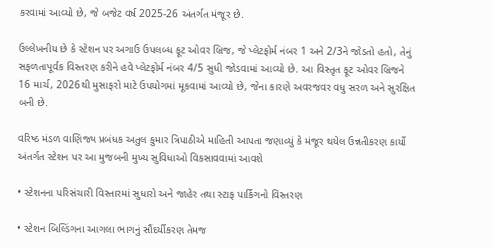કરવામાં આવ્યો છે, જે બજેટ વર્ષ 2025-26 અંતર્ગત મંજૂર છે.

ઉલ્લેખનીય છે કે સ્ટેશન પર અગાઉ ઉપલબ્ધ ફૂટ ઓવર બ્રિજ, જે પ્લેટફોર્મ નંબર 1 અને 2/3ને જોડતો હતો, તેનું સફળતાપૂર્વક વિસ્તરણ કરીને હવે પ્લેટફોર્મ નંબર 4/5 સુધી જોડવામાં આવ્યો છે. આ વિસ્તૃત ફૂટ ઓવર બ્રિજને 16 માર્ચ, 2026થી મુસાફરો માટે ઉપયોગમાં મૂકવામાં આવ્યો છે, જેના કારણે અવરજવર વધુ સરળ અને સુરક્ષિત બની છે.

વરિષ્ઠ મંડળ વાણિજ્ય પ્રબંધક અતુલ કુમાર ત્રિપાઠીએ માહિતી આપતા જણાવ્યું કે મંજૂર થયેલ ઉન્નતીકરણ કાર્યો અંતર્ગત સ્ટેશન પર આ મુજબની મુખ્ય સુવિધાઓ વિકસાવવામાં આવશે

• સ્ટેશનના પરિસંચારી વિસ્તારમાં સુધારો અને જાહેર તથા સ્ટાફ પાર્કિંગનો વિસ્તરણ

• સ્ટેશન બિલ્ડિંગના આગલા ભાગનું સૌંદર્યીકરણ તેમજ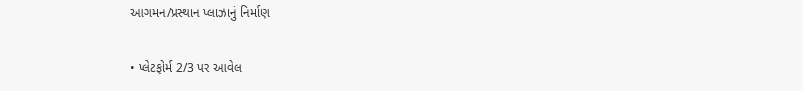આગમન/પ્રસ્થાન પ્લાઝાનું નિર્માણ

• પ્લેટફોર્મ 2/3 પર આવેલ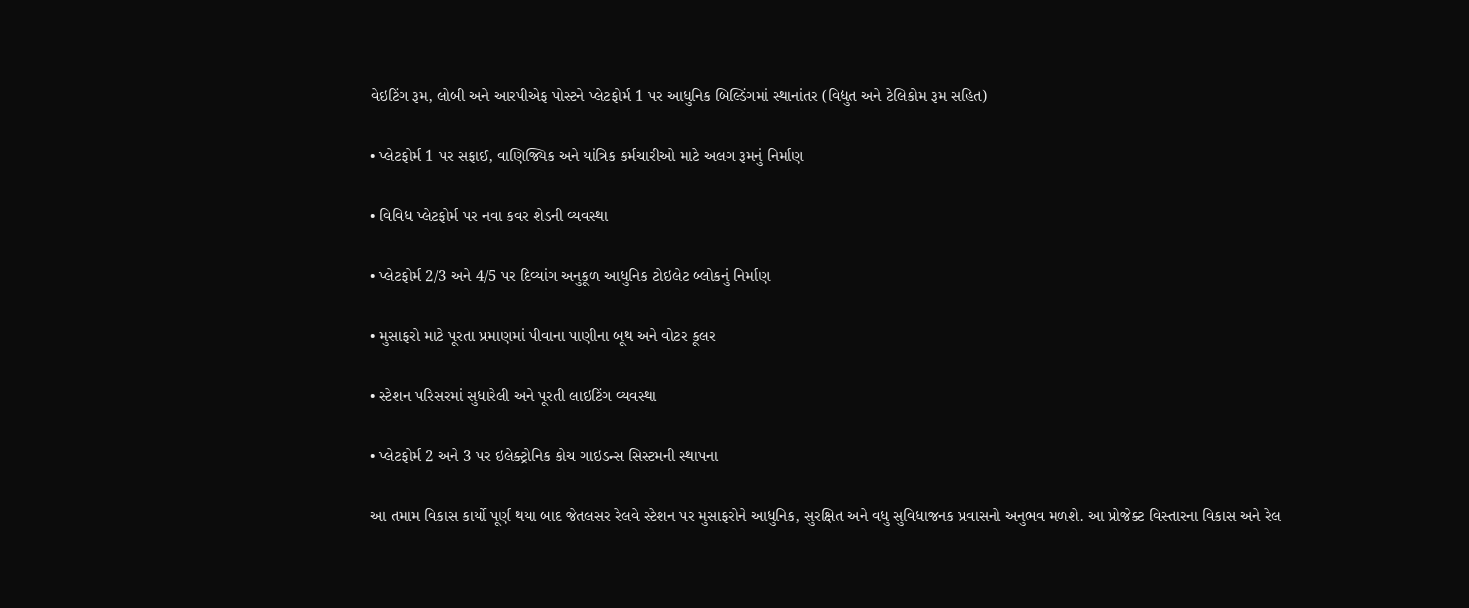વેઇટિંગ રૂમ, લોબી અને આરપીએફ પોસ્ટને પ્લેટફોર્મ 1 પર આધુનિક બિલ્ડિંગમાં સ્થાનાંતર (વિદ્યુત અને ટેલિકોમ રૂમ સહિત)

• પ્લેટફોર્મ 1 પર સફાઈ, વાણિજ્યિક અને યાંત્રિક કર્મચારીઓ માટે અલગ રૂમનું નિર્માણ

• વિવિધ પ્લેટફોર્મ પર નવા કવર શેડની વ્યવસ્થા

• પ્લેટફોર્મ 2/3 અને 4/5 પર દિવ્યાંગ અનુકૂળ આધુનિક ટોઇલેટ બ્લોકનું નિર્માણ

• મુસાફરો માટે પૂરતા પ્રમાણમાં પીવાના પાણીના બૂથ અને વોટર કૂલર

• સ્ટેશન પરિસરમાં સુધારેલી અને પૂરતી લાઇટિંગ વ્યવસ્થા

• પ્લેટફોર્મ 2 અને 3 પર ઇલેક્ટ્રોનિક કોચ ગાઇડન્સ સિસ્ટમની સ્થાપના

આ તમામ વિકાસ કાર્યો પૂર્ણ થયા બાદ જેતલસર રેલવે સ્ટેશન પર મુસાફરોને આધુનિક, સુરક્ષિત અને વધુ સુવિધાજનક પ્રવાસનો અનુભવ મળશે. આ પ્રોજેક્ટ વિસ્તારના વિકાસ અને રેલ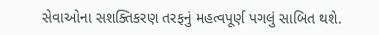સેવાઓના સશક્તિકરણ તરફનું મહત્વપૂર્ણ પગલું સાબિત થશે.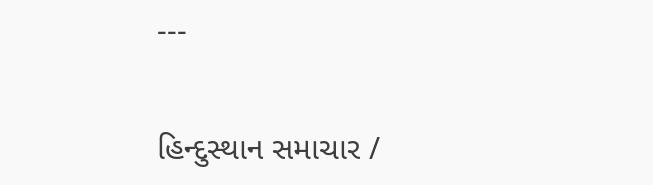---

હિન્દુસ્થાન સમાચાર /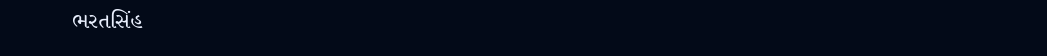ભરતસિંહ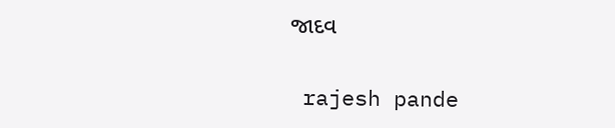જાદવ


 rajesh pande